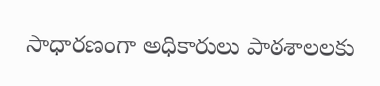సాధారణంగా అధికారులు పాఠశాలలకు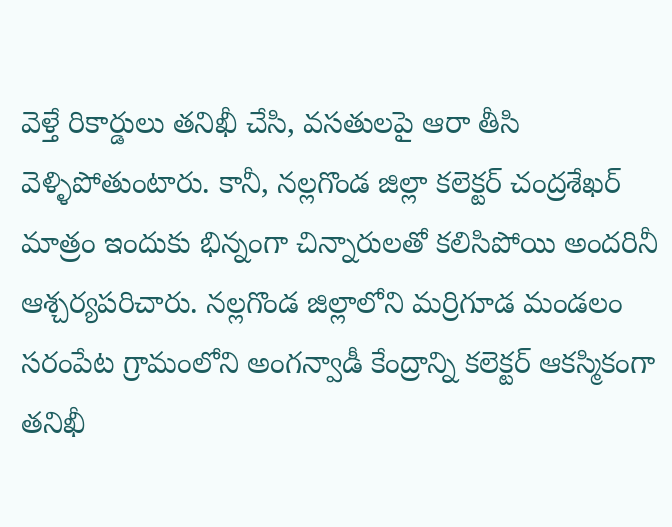వెళ్తే రికార్డులు తనిఖీ చేసి, వసతులపై ఆరా తీసి వెళ్ళిపోతుంటారు. కానీ, నల్లగొండ జిల్లా కలెక్టర్ చంద్రశేఖర్ మాత్రం ఇందుకు భిన్నంగా చిన్నారులతో కలిసిపోయి అందరినీ ఆశ్చర్యపరిచారు. నల్లగొండ జిల్లాలోని మర్రిగూడ మండలం సరంపేట గ్రామంలోని అంగన్వాడీ కేంద్రాన్ని కలెక్టర్ ఆకస్మికంగా తనిఖీ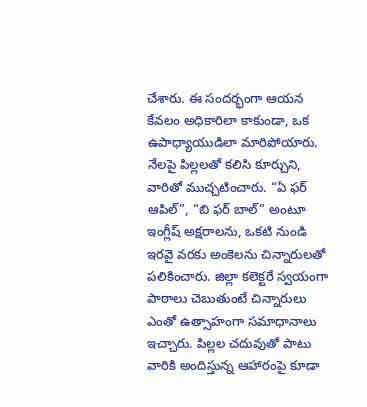చేశారు. ఈ సందర్భంగా ఆయన కేవలం అధికారిలా కాకుండా, ఒక ఉపాధ్యాయుడిలా మారిపోయారు. నేలపై పిల్లలతో కలిసి కూర్చుని, వారితో ముచ్చటించారు. “ఏ ఫర్ ఆపిల్”, “బి ఫర్ బాల్” అంటూ ఇంగ్లీష్ అక్షరాలను, ఒకటి నుండి ఇరవై వరకు అంకెలను చిన్నారులతో పలికించారు. జిల్లా కలెక్టరే స్వయంగా పాఠాలు చెబుతుంటే చిన్నారులు ఎంతో ఉత్సాహంగా సమాధానాలు ఇచ్చారు. పిల్లల చదువుతో పాటు వారికి అందిస్తున్న ఆహారంపై కూడా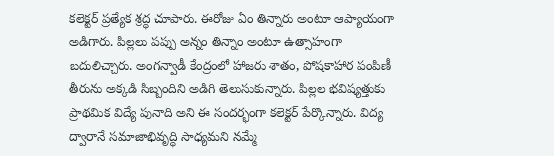కలెక్టర్ ప్రత్యేక శ్రద్ధ చూపారు. ఈరోజు ఏం తిన్నారు అంటూ ఆప్యాయంగా అడిగారు. పిల్లలు పప్పు అన్నం తిన్నాం అంటూ ఉత్సాహంగా బదులిచ్చారు. అంగన్వాడీ కేంద్రంలో హాజరు శాతం, పోషకాహార పంపిణీ తీరును అక్కడి సిబ్బందిని అడిగి తెలుసుకున్నారు. పిల్లల భవిష్యత్తుకు ప్రాథమిక విద్యే పునాది అని ఈ సందర్భంగా కలెక్టర్ పేర్కొన్నారు. విద్య ద్వారానే సమాజాభివృద్ధి సాధ్యమని నమ్మే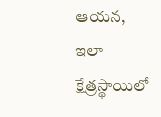ఆయన, ఇలా క్షేత్రస్థాయిలో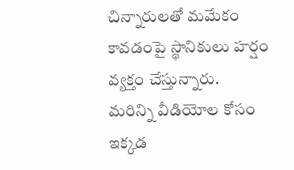చిన్నారులతో మమేకం కావడంపై స్థానికులు హర్షం వ్యక్తం చేస్తున్నారు.
మరిన్ని వీడియోల కోసం ఇక్కడ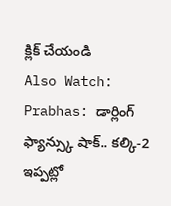క్లిక్ చేయండి
Also Watch:
Prabhas: డార్లింగ్ ఫ్యాన్స్కు షాక్.. కల్కి-2 ఇప్పట్లో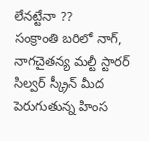లేనట్టేనా ??
సంక్రాంతి బరిలో నాగ్, నాగచైతన్య మల్టీ స్టారర్
సిల్వర్ స్క్రీన్ మీద పెరుగుతున్న హింస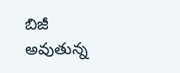బిజీ అవుతున్న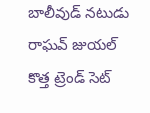బాలీవుడ్ నటుడు రాఘవ్ జుయల్
కొత్త ట్రెండ్ సెట్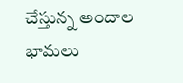చేస్తున్న అందాల భామలు